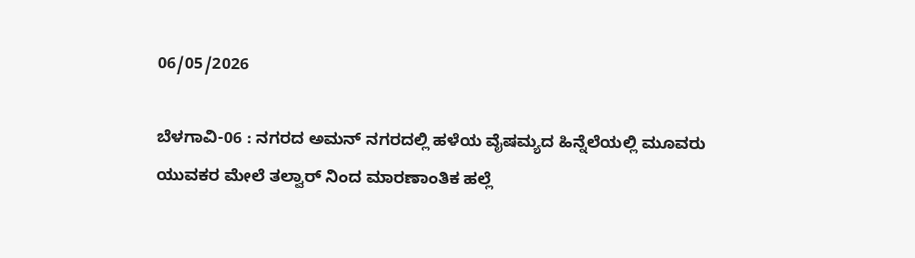06/05/2026

ಬೆಳಗಾವಿ-06 : ನಗರದ ಅಮನ್ ನಗರದಲ್ಲಿ ಹಳೆಯ ವೈಷಮ್ಯದ ಹಿನ್ನೆಲೆಯಲ್ಲಿ ಮೂವರು ಯುವಕರ ಮೇಲೆ ತಲ್ವಾರ್ ನಿಂದ ಮಾರಣಾಂತಿಕ ಹಲ್ಲೆ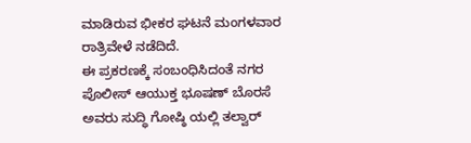ಮಾಡಿರುವ ಭೀಕರ ಘಟನೆ ಮಂಗಳವಾರ ರಾತ್ರಿವೇಳೆ ನಡೆದಿದೆ.
ಈ ಪ್ರಕರಣಕ್ಕೆ ಸಂಬಂಧಿಸಿದಂತೆ ನಗರ ಪೊಲೀಸ್ ಆಯುಕ್ತ ಭೂಷಣ್ ಬೊರಸೆ ಅವರು ಸುದ್ಧಿ ಗೋಷ್ಠಿ ಯಲ್ಲಿ ತಲ್ವಾರ್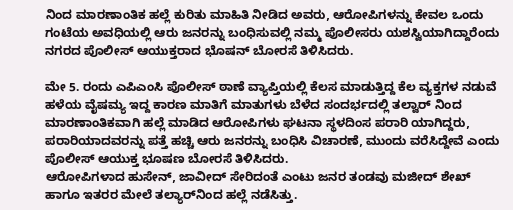ನಿಂದ ಮಾರಣಾಂತಿಕ ಹಲ್ಲೆ ಕುರಿತು ಮಾಹಿತಿ ನೀಡಿದ ಅವರು, ಆರೋಪಿಗಳನ್ನು ಕೇವಲ ಒಂದು ಗಂಟೆಯ ಅವಧಿಯಲ್ಲಿ ಆರು ಜನರನ್ನು ಬಂಧಿಸುವಲ್ಲಿ ನಮ್ಮ ಪೊಲೀಸರು ಯಶಸ್ವಿಯಾಗಿದ್ದಾರೆಂದು ನಗರದ ಪೊಲೀಸ್ ಆಯುಕ್ತರಾದ ಭೊಷನ್ ಬೋರಸೆ ತಿಳಿಸಿದರು.

ಮೇ 5. ರಂದು ಎಪಿಎಂಸಿ ಪೊಲೀಸ್ ಠಾಣೆ ವ್ಯಾಪ್ತಿಯಲ್ಲಿ ಕೆಲಸ ಮಾಡುತ್ತಿದ್ದ ಕೆಲ ವ್ಯಕ್ತಗಳ ನಡುವೆ ಹಳೆಯ ವೈಷಮ್ಯ ಇದ್ದ ಕಾರಣ ಮಾತಿಗೆ ಮಾತುಗಳು ಬೆಳೆದ ಸಂದರ್ಭದಲ್ಲಿ ತಲ್ವಾರ್ ನಿಂದ ಮಾರಣಾಂತಿಕವಾಗಿ ಹಲ್ಲೆ ಮಾಡಿದ ಆರೋಪಿಗಳು ಘಟನಾ ಸ್ಥಳದಿಂಸ ಪರಾರಿ ಯಾಗಿದ್ದರು, ಪರಾರಿಯಾದವರನ್ನು ಪತ್ತೆ ಹಚ್ಚಿ ಆರು ಜನರನ್ನು ಬಂಧಿಸಿ ವಿಚಾರಣೆ, ಮುಂದು ವರೆಸಿದ್ದೇವೆ ಎಂದು ಪೊಲೀಸ್ ಆಯುಕ್ತ ಭೂಷಣ ಬೋರಸೆ ತಿಳಿಸಿದರು.
ಆರೋಪಿಗಳಾದ ಹುಸೇನ್, ಜಾವೀದ್ ಸೇರಿದಂತೆ ಎಂಟು ಜನರ ತಂಡವು ಮಜೀದ್ ಶೇಖ್ ಹಾಗೂ ಇತರರ ಮೇಲೆ ತಲ್ಯಾರ್‌ನಿಂದ ಹಲ್ಲೆ ನಡೆಸಿತ್ತು.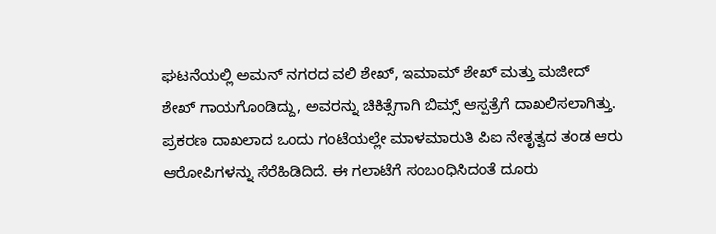ಘಟನೆಯಲ್ಲಿ ಅಮನ್ ನಗರದ ವಲಿ ಶೇಖ್, ಇಮಾಮ್ ಶೇಖ್ ಮತ್ತು ಮಜೀದ್ ಶೇಖ್ ಗಾಯಗೊಂಡಿದ್ದು, ಅವರನ್ನು ಚಿಕಿತ್ಸೆಗಾಗಿ ಬಿಮ್ಸ್ ಆಸ್ಪತ್ರೆಗೆ ದಾಖಲಿಸಲಾಗಿತ್ತು.
ಪ್ರಕರಣ ದಾಖಲಾದ ಒಂದು ಗಂಟೆಯಲ್ಲೇ ಮಾಳಮಾರುತಿ ಪಿಐ ನೇತೃತ್ವದ ತಂಡ ಆರು ಆರೋಪಿಗಳನ್ನು ಸೆರೆಹಿಡಿದಿದೆ. ಈ ಗಲಾಟೆಗೆ ಸಂಬಂಧಿಸಿದಂತೆ ದೂರು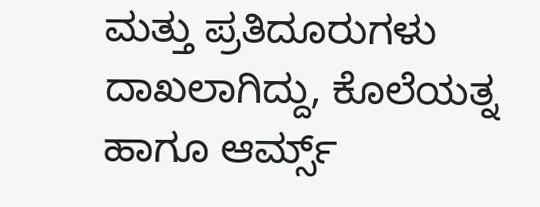ಮತ್ತು ಪ್ರತಿದೂರುಗಳು ದಾಖಲಾಗಿದ್ದು, ಕೊಲೆಯತ್ನ ಹಾಗೂ ಆರ್ಮ್ಸ್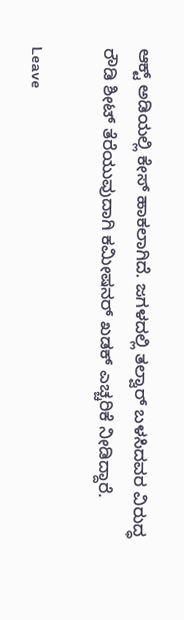ಆಕ್ಟ್ ಅಡಿಯಲ್ಲಿ ಕೇಸ್ ಹಾಕಲಾಗಿದೆ. ಜಗಳದಲ್ಲಿ ತಲ್ವಾರ್ ಬಳಸಿದವರ ವಿರುದ್ಧ ರೌಡಿ ಶೀಟ್ ತೆರೆಯುವುದಾಗಿ ಕಮೀಷನರ್ ಖಡಕ್ ಎಚ್ಚರಿಕೆ ನೀಡಿದ್ದಾರೆ.

Leave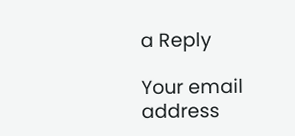a Reply

Your email address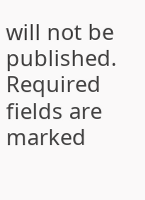will not be published. Required fields are marked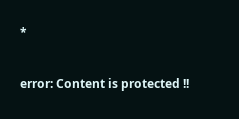*

error: Content is protected !!